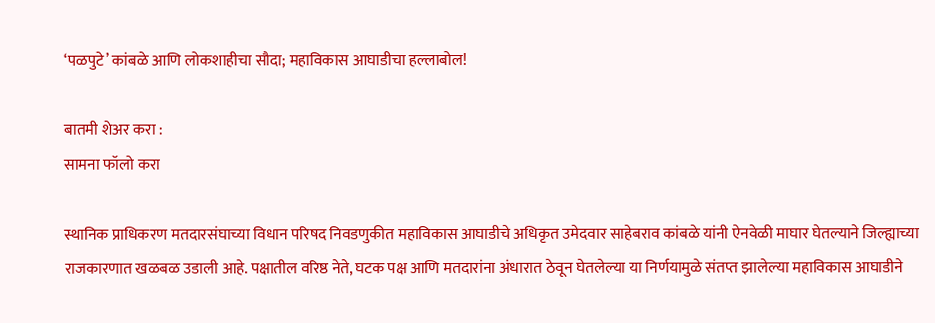‘पळपुटे’ कांबळे आणि लोकशाहीचा सौदा; महाविकास आघाडीचा हल्लाबोल!

बातमी शेअर करा :
सामना फॉलो करा

स्थानिक प्राधिकरण मतदारसंघाच्या विधान परिषद निवडणुकीत महाविकास आघाडीचे अधिकृत उमेदवार साहेबराव कांबळे यांनी ऐनवेळी माघार घेतल्याने जिल्ह्याच्या राजकारणात खळबळ उडाली आहे. पक्षातील वरिष्ठ नेते, घटक पक्ष आणि मतदारांना अंधारात ठेवून घेतलेल्या या निर्णयामुळे संतप्त झालेल्या महाविकास आघाडीने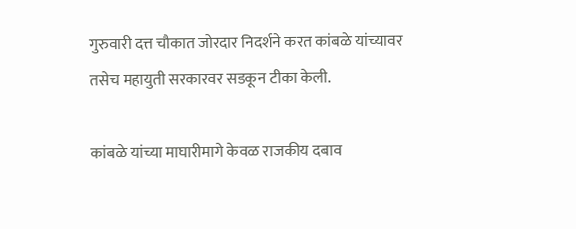गुरुवारी दत्त चौकात जोरदार निदर्शने करत कांबळे यांच्यावर तसेच महायुती सरकारवर सडकून टीका केली.

कांबळे यांच्या माघारीमागे केवळ राजकीय दबाव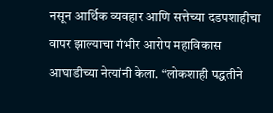नसून आर्थिक व्यवहार आणि सत्तेच्या दडपशाहीचा वापर झाल्याचा गंभीर आरोप महाविकास आघाडीच्या नेत्यांनी केला. “लोकशाही पद्धतीने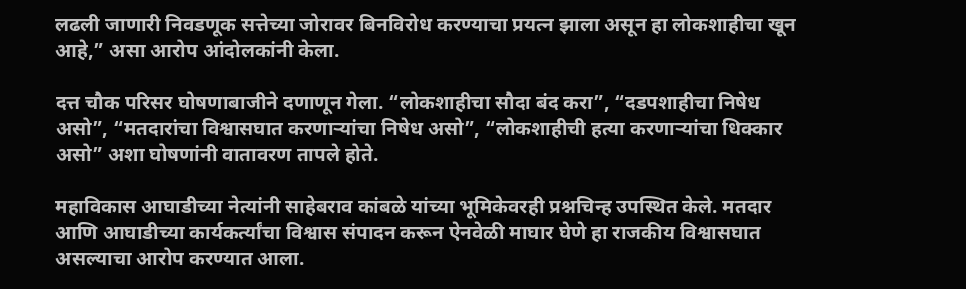लढली जाणारी निवडणूक सत्तेच्या जोरावर बिनविरोध करण्याचा प्रयत्न झाला असून हा लोकशाहीचा खून आहे,” असा आरोप आंदोलकांनी केला.

दत्त चौक परिसर घोषणाबाजीने दणाणून गेला. “लोकशाहीचा सौदा बंद करा”, “दडपशाहीचा निषेध असो”, “मतदारांचा विश्वासघात करणाऱ्यांचा निषेध असो”, “लोकशाहीची हत्या करणाऱ्यांचा धिक्कार असो” अशा घोषणांनी वातावरण तापले होते.

महाविकास आघाडीच्या नेत्यांनी साहेबराव कांबळे यांच्या भूमिकेवरही प्रश्नचिन्ह उपस्थित केले. मतदार आणि आघाडीच्या कार्यकर्त्यांचा विश्वास संपादन करून ऐनवेळी माघार घेणे हा राजकीय विश्वासघात असल्याचा आरोप करण्यात आला.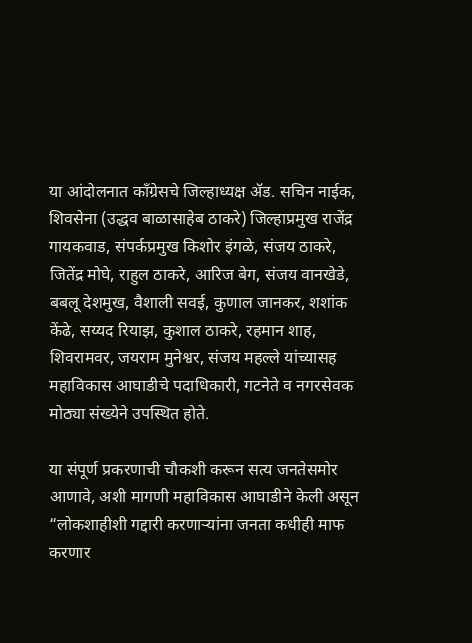या आंदोलनात काँग्रेसचे जिल्हाध्यक्ष ॲड. सचिन नाईक, शिवसेना (उद्धव बाळासाहेब ठाकरे) जिल्हाप्रमुख राजेंद्र गायकवाड, संपर्कप्रमुख किशोर इंगळे, संजय ठाकरे, जितेंद्र मोघे, राहुल ठाकरे, आरिज बेग, संजय वानखेडे, बबलू देशमुख, वैशाली सवई, कुणाल जानकर, शशांक केंढे, सय्यद रियाझ, कुशाल ठाकरे, रहमान शाह, शिवरामवर, जयराम मुनेश्वर, संजय महल्ले यांच्यासह महाविकास आघाडीचे पदाधिकारी, गटनेते व नगरसेवक मोठ्या संख्येने उपस्थित होते.

या संपूर्ण प्रकरणाची चौकशी करून सत्य जनतेसमोर आणावे, अशी मागणी महाविकास आघाडीने केली असून “लोकशाहीशी गद्दारी करणाऱ्यांना जनता कधीही माफ करणार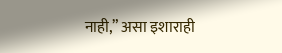नाही,” असा इशाराही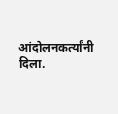आंदोलनकर्त्यांनी दिला.